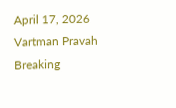April 17, 2026
Vartman Pravah
Breaking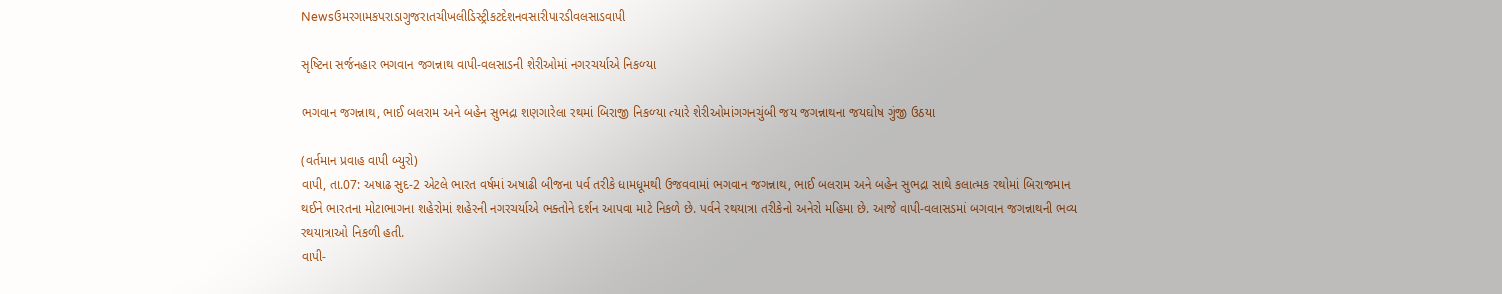Newsઉમરગામકપરાડાગુજરાતચીખલીડિસ્ટ્રીકટદેશનવસારીપારડીવલસાડવાપી

સૃષ્‍ટિના સર્જનહાર ભગવાન જગન્નાથ વાપી-વલસાડની શેરીઓમાં નગરચર્યાએ નિકળ્‍યા

ભગવાન જગન્નાથ, ભાઈ બલરામ અને બહેન સુભદ્રા શણગારેલા રથમાં બિરાજી નિકળ્‍યા ત્‍યારે શેરીઓમાંગગનચુંબી જય જગન્નાથના જયઘોષ ગુંજી ઉઠયા

(વર્તમાન પ્રવાહ વાપી બ્‍યુરો)
વાપી, તા.07: અષાઢ સુદ-2 એટલે ભારત વર્ષમાં અષાઢી બીજના પર્વ તરીકે ધામધૂમથી ઉજવવામાં ભગવાન જગન્નાથ, ભાઈ બલરામ અને બહેન સુભદ્રા સાથે કલાત્‍મક રથોમાં બિરાજમાન થઈને ભારતના મોટાભાગના શહેરોમાં શહેરની નગરચર્યાએ ભક્‍તોને દર્શન આપવા માટે નિકળે છે. પર્વને રથયાત્રા તરીકેનો અનેરો મહિમા છે. આજે વાપી-વલાસડમાં બગવાન જગન્નાથની ભવ્‍ય રથયાત્રાઓ નિકળી હતી.
વાપી-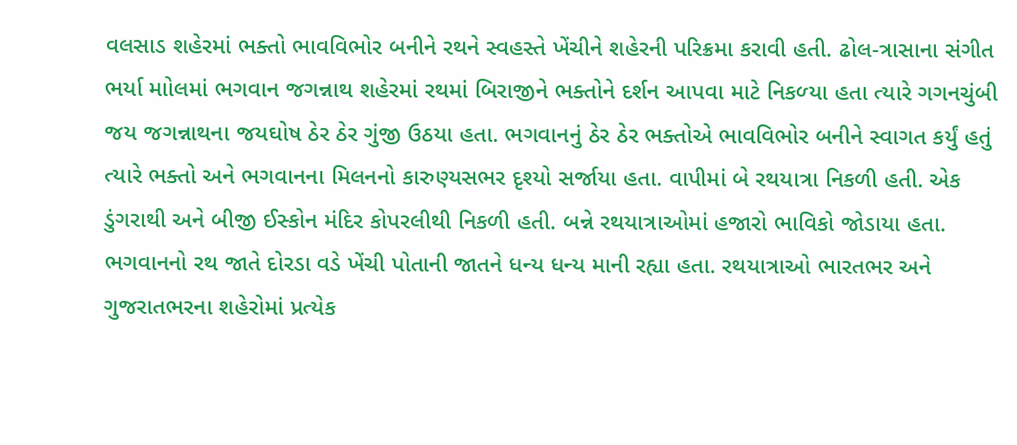વલસાડ શહેરમાં ભક્‍તો ભાવવિભોર બનીને રથને સ્‍વહસ્‍તે ખેંચીને શહેરની પરિક્રમા કરાવી હતી. ઢોલ-ત્રાસાના સંગીત ભર્યા માોલમાં ભગવાન જગન્નાથ શહેરમાં રથમાં બિરાજીને ભક્‍તોને દર્શન આપવા માટે નિકળ્‍યા હતા ત્‍યારે ગગનચુંબી જય જગન્નાથના જયઘોષ ઠેર ઠેર ગુંજી ઉઠયા હતા. ભગવાનનું ઠેર ઠેર ભક્‍તોએ ભાવવિભોર બનીને સ્‍વાગત કર્યું હતું ત્‍યારે ભક્‍તો અને ભગવાનના મિલનનો કારુણ્‍યસભર દૃશ્‍યો સર્જાયા હતા. વાપીમાં બે રથયાત્રા નિકળી હતી. એક ડુંગરાથી અને બીજી ઈસ્‍કોન મંદિર કોપરલીથી નિકળી હતી. બન્ને રથયાત્રાઓમાં હજારો ભાવિકો જોડાયા હતા. ભગવાનનો રથ જાતે દોરડા વડે ખેંચી પોતાની જાતને ધન્‍ય ધન્‍ય માની રહ્યા હતા. રથયાત્રાઓ ભારતભર અને ગુજરાતભરના શહેરોમાં પ્રત્‍યેક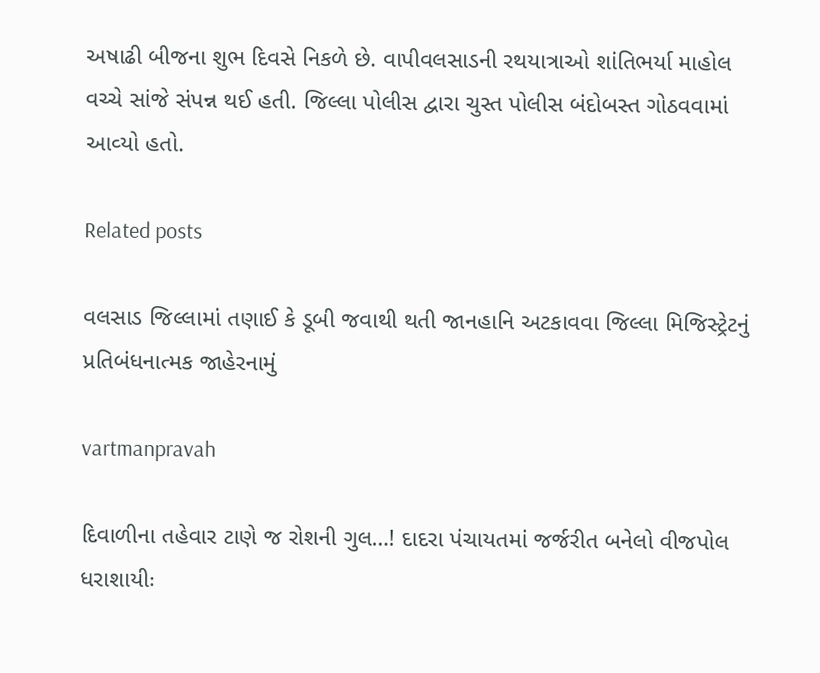અષાઢી બીજના શુભ દિવસે નિકળે છે. વાપીવલસાડની રથયાત્રાઓ શાંતિભર્યા માહોલ વચ્‍ચે સાંજે સંપન્ન થઈ હતી. જિલ્લા પોલીસ દ્વારા ચુસ્‍ત પોલીસ બંદોબસ્‍ત ગોઠવવામાં આવ્‍યો હતો.

Related posts

વલસાડ જિલ્લામાં તણાઈ કે ડૂબી જવાથી થતી જાનહાનિ અટકાવવા જિલ્લા મિજિસ્‍ટ્રેટનું પ્રતિબંધનાત્‍મક જાહેરનામું

vartmanpravah

દિવાળીના તહેવાર ટાણે જ રોશની ગુલ…! દાદરા પંચાયતમાં જર્જરીત બનેલો વીજપોલ ધરાશાયીઃ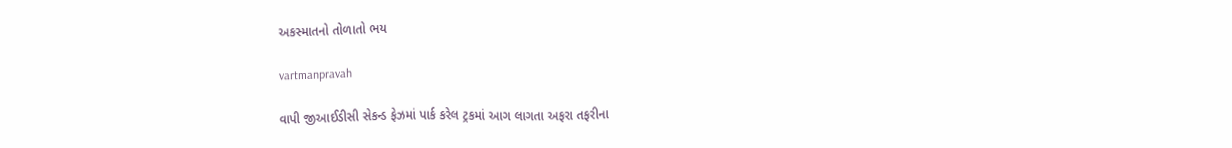અકસ્‍માતનો તોળાતો ભય

vartmanpravah

વાપી જીઆઈડીસી સેકન્‍ડ ફેઝમાં પાર્ક કરેલ ટ્રકમાં આગ લાગતા અફરા તફરીના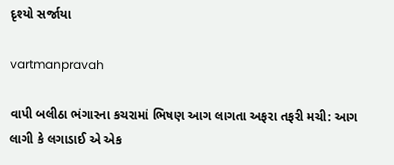દૃશ્‍યો સર્જાયા

vartmanpravah

વાપી બલીઠા ભંગારના કચરામાં ભિષણ આગ લાગતા અફરા તફરી મચી: આગ લાગી કે લગાડાઈ એ એક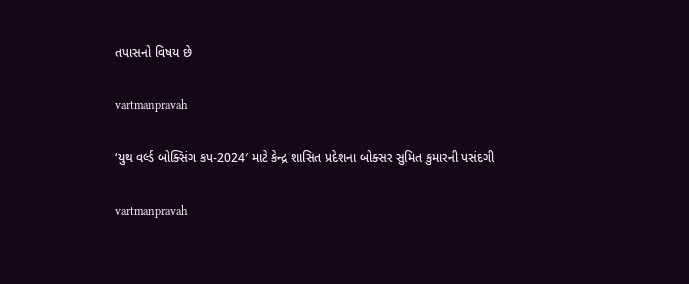તપાસનો વિષય છે

vartmanpravah

‘યુથ વર્લ્‍ડ બોક્‍સિંગ કપ-2024′ માટે કેન્‍દ્ર શાસિત પ્રદેશના બોક્‍સર સુમિત કુમારની પસંદગી

vartmanpravah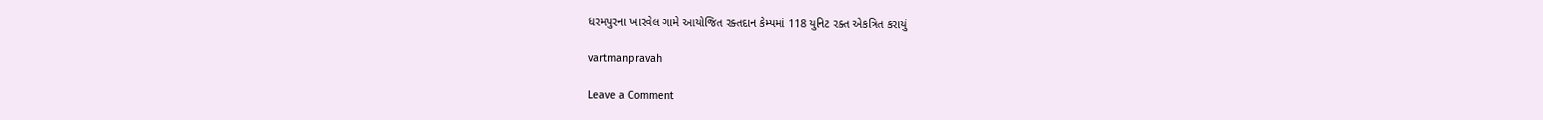ધરમપુરના ખારવેલ ગામે આયોજિત રક્‍તદાન કેમ્‍પમાં 118 યુનિટ રક્‍ત એકત્રિત કરાયું

vartmanpravah

Leave a Comment